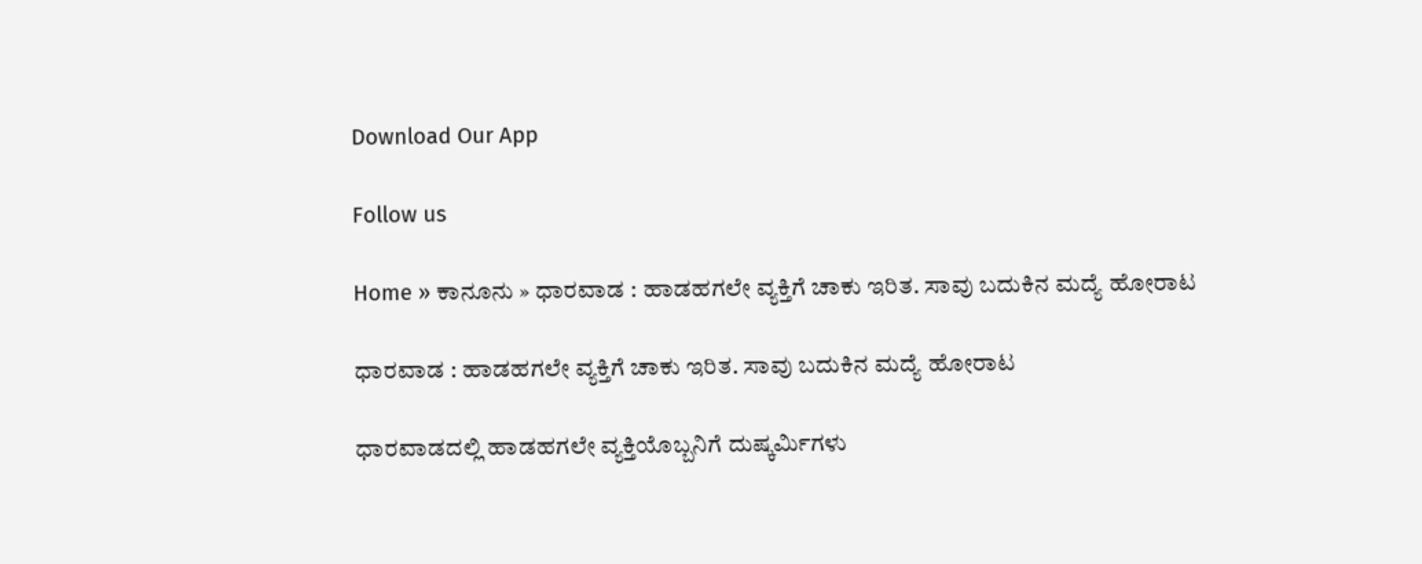Download Our App

Follow us

Home » ಕಾನೂನು » ಧಾರವಾಡ : ಹಾಡಹಗಲೇ ವ್ಯಕ್ತಿಗೆ ಚಾಕು ಇರಿತ. ಸಾವು ಬದುಕಿನ ಮದ್ಯೆ ಹೋರಾಟ

ಧಾರವಾಡ : ಹಾಡಹಗಲೇ ವ್ಯಕ್ತಿಗೆ ಚಾಕು ಇರಿತ. ಸಾವು ಬದುಕಿನ ಮದ್ಯೆ ಹೋರಾಟ

ಧಾರವಾಡದಲ್ಲಿ ಹಾಡಹಗಲೇ ವ್ಯಕ್ತಿಯೊಬ್ಬನಿಗೆ ದುಷ್ಕರ್ಮಿಗಳು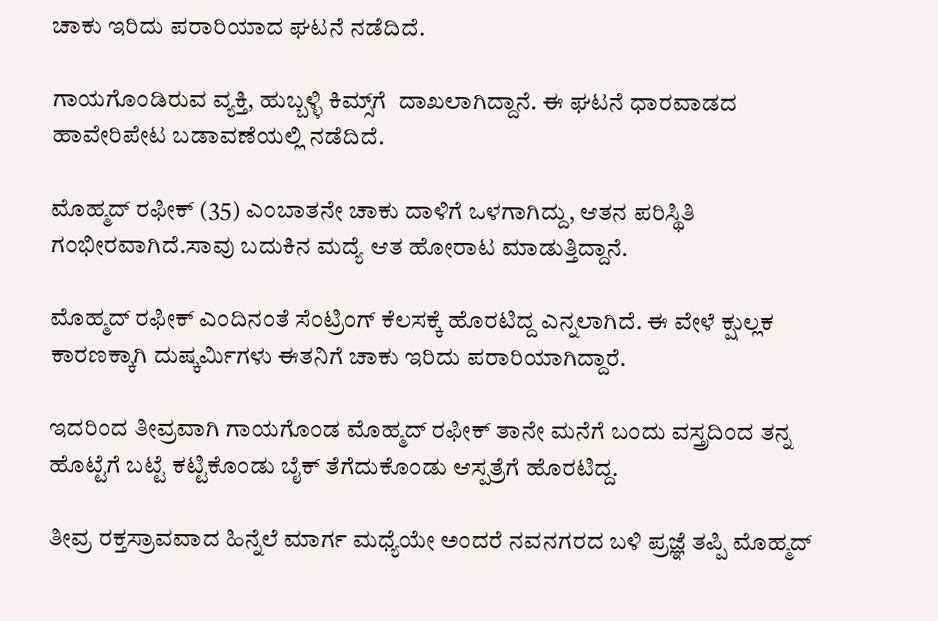ಚಾಕು ಇರಿದು ಪರಾರಿಯಾದ ಘಟನೆ ನಡೆದಿದೆ.

ಗಾಯಗೊಂಡಿರುವ ವ್ಯಕ್ತಿ, ಹುಬ್ಬಳ್ಳಿ ಕಿಮ್ಸ್‌ಗೆ  ದಾಖಲಾಗಿದ್ದಾನೆ. ಈ ಘಟನೆ ಧಾರವಾಡದ ಹಾವೇರಿಪೇಟ ಬಡಾವಣೆಯಲ್ಲಿ ನಡೆದಿದೆ.

ಮೊಹ್ಮದ್ ರಫೀಕ್ (35) ಎಂಬಾತನೇ ಚಾಕು ದಾಳಿಗೆ ಒಳಗಾಗಿದ್ದು, ಆತನ ಪರಿಸ್ಥಿತಿ ಗಂಭೀರವಾಗಿದೆ.ಸಾವು ಬದುಕಿನ ಮದ್ಯೆ ಆತ ಹೋರಾಟ ಮಾಡುತ್ತಿದ್ದಾನೆ.

ಮೊಹ್ಮದ್ ರಫೀಕ್ ಎಂದಿನಂತೆ ಸೆಂಟ್ರಿಂಗ್ ಕೆಲಸಕ್ಕೆ ಹೊರಟಿದ್ದ ಎನ್ನಲಾಗಿದೆ. ಈ ವೇಳೆ ಕ್ಷುಲ್ಲಕ ಕಾರಣಕ್ಕಾಗಿ ದುಷ್ಕರ್ಮಿಗಳು ಈತನಿಗೆ ಚಾಕು ಇರಿದು ಪರಾರಿಯಾಗಿದ್ದಾರೆ.

ಇದರಿಂದ ತೀವ್ರವಾಗಿ ಗಾಯಗೊಂಡ ಮೊಹ್ಮದ್ ರಫೀಕ್ ತಾನೇ ಮನೆಗೆ ಬಂದು ವಸ್ತ್ರದಿಂದ ತನ್ನ ಹೊಟ್ಟೆಗೆ ಬಟ್ಟೆ ಕಟ್ಟಿಕೊಂಡು ಬೈಕ್ ತೆಗೆದುಕೊಂಡು ಆಸ್ಪತ್ರೆಗೆ ಹೊರಟಿದ್ದ.

ತೀವ್ರ ರಕ್ತಸ್ರಾವವಾದ ಹಿನ್ನೆಲೆ ಮಾರ್ಗ ಮಧ್ಯೆಯೇ ಅಂದರೆ ನವನಗರದ ಬಳಿ ಪ್ರಜ್ಞೆ ತಪ್ಪಿ ಮೊಹ್ಮದ್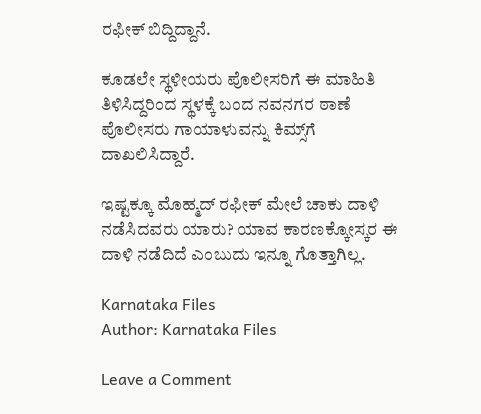ರಫೀಕ್ ಬಿದ್ದಿದ್ದಾನೆ.

ಕೂಡಲೇ ಸ್ಥಳೀಯರು ಪೊಲೀಸರಿಗೆ ಈ ಮಾಹಿತಿ ತಿಳಿಸಿದ್ದರಿಂದ ಸ್ಥಳಕ್ಕೆ ಬಂದ ನವನಗರ ಠಾಣೆ ಪೊಲೀಸರು ಗಾಯಾಳುವನ್ನು ಕಿಮ್ಸ್‌ಗೆ ದಾಖಲಿಸಿದ್ದಾರೆ.

ಇಷ್ಟಕ್ಕೂ ಮೊಹ್ಮದ್ ರಫೀಕ್ ಮೇಲೆ ಚಾಕು ದಾಳಿ ನಡೆಸಿದವರು ಯಾರು? ಯಾವ ಕಾರಣಕ್ಕೋಸ್ಕರ ಈ ದಾಳಿ ನಡೆದಿದೆ ಎಂಬುದು ಇನ್ನೂ ಗೊತ್ತಾಗಿಲ್ಲ.

Karnataka Files
Author: Karnataka Files

Leave a Comment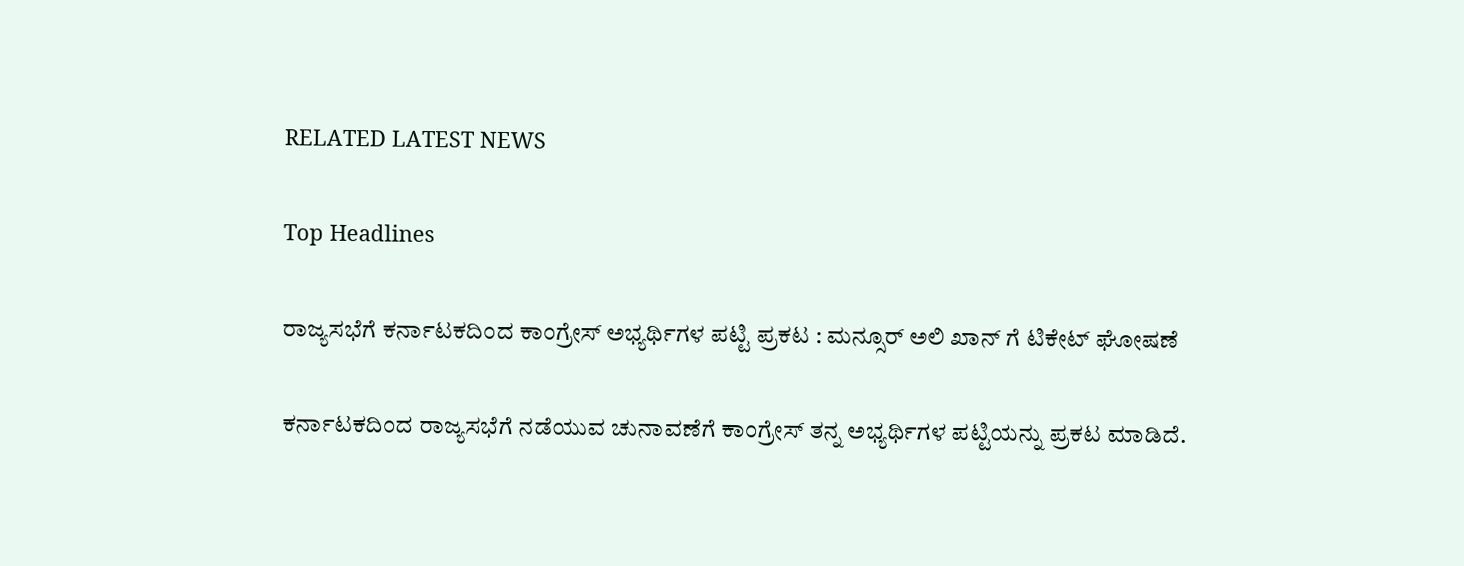RELATED LATEST NEWS

Top Headlines

ರಾಜ್ಯಸಭೆಗೆ ಕರ್ನಾಟಕದಿಂದ ಕಾಂಗ್ರೇಸ್ ಅಭ್ಯರ್ಥಿಗಳ ಪಟ್ಟಿ ಪ್ರಕಟ : ಮನ್ಸೂರ್ ಅಲಿ ಖಾನ್ ಗೆ ಟಿಕೇಟ್ ಘೋಷಣೆ

ಕರ್ನಾಟಕದಿಂದ ರಾಜ್ಯಸಭೆಗೆ ನಡೆಯುವ ಚುನಾವಣೆಗೆ ಕಾಂಗ್ರೇಸ್ ತನ್ನ ಅಭ್ಯರ್ಥಿಗಳ ಪಟ್ಟಿಯನ್ನು ಪ್ರಕಟ ಮಾಡಿದೆ.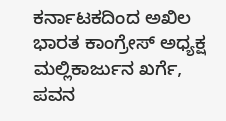ಕರ್ನಾಟಕದಿಂದ ಅಖಿಲ ಭಾರತ ಕಾಂಗ್ರೇಸ್ ಅಧ್ಯಕ್ಷ ಮಲ್ಲಿಕಾರ್ಜುನ ಖರ್ಗೆ, ಪವನ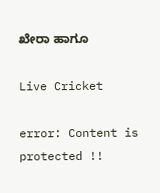ಖೇರಾ ಹಾಗೂ

Live Cricket

error: Content is protected !!